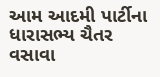આમ આદમી પાર્ટીના ધારાસભ્ય ચૈતર વસાવા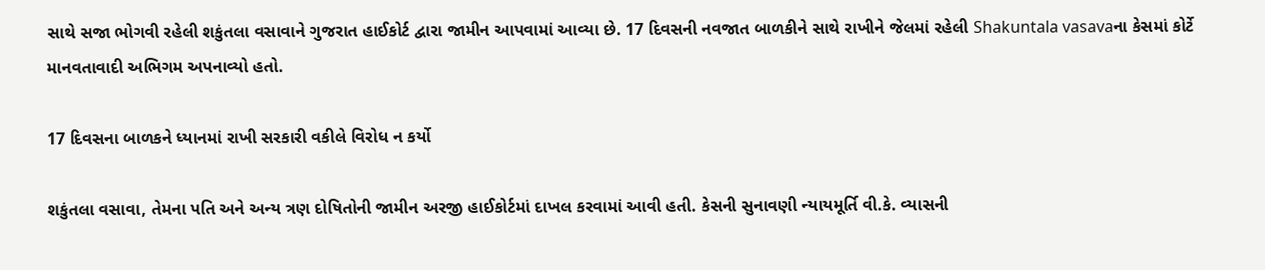સાથે સજા ભોગવી રહેલી શકુંતલા વસાવાને ગુજરાત હાઈકોર્ટ દ્વારા જામીન આપવામાં આવ્યા છે. 17 દિવસની નવજાત બાળકીને સાથે રાખીને જેલમાં રહેલી Shakuntala vasavaના કેસમાં કોર્ટે માનવતાવાદી અભિગમ અપનાવ્યો હતો.

17 દિવસના બાળકને ધ્યાનમાં રાખી સરકારી વકીલે વિરોધ ન કર્યો

શકુંતલા વસાવા, તેમના પતિ અને અન્ય ત્રણ દોષિતોની જામીન અરજી હાઈકોર્ટમાં દાખલ કરવામાં આવી હતી. કેસની સુનાવણી ન્યાયમૂર્તિ વી.કે. વ્યાસની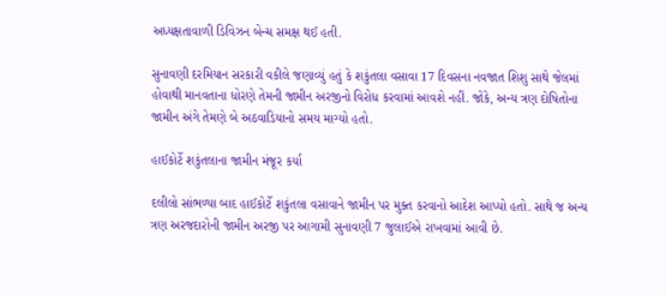અધ્યક્ષતાવાળી ડિવિઝન બેન્ચ સમક્ષ થઈ હતી.

સુનાવણી દરમિયાન સરકારી વકીલે જણાવ્યું હતું કે શકુંતલા વસાવા 17 દિવસના નવજાત શિશુ સાથે જેલમાં હોવાથી માનવતાના ધોરણે તેમની જામીન અરજીનો વિરોધ કરવામાં આવશે નહીં. જોકે, અન્ય ત્રણ દોષિતોના જામીન અંગે તેમણે બે અઠવાડિયાનો સમય માગ્યો હતો.

હાઈકોર્ટે શકુંતલાના જામીન મંજૂર કર્યા

દલીલો સાંભળ્યા બાદ હાઈકોર્ટે શકુંતલા વસાવાને જામીન પર મુક્ત કરવાનો આદેશ આપ્યો હતો. સાથે જ અન્ય ત્રણ અરજદારોની જામીન અરજી પર આગામી સુનાવણી 7 જુલાઈએ રાખવામાં આવી છે.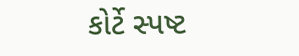કોર્ટે સ્પષ્ટ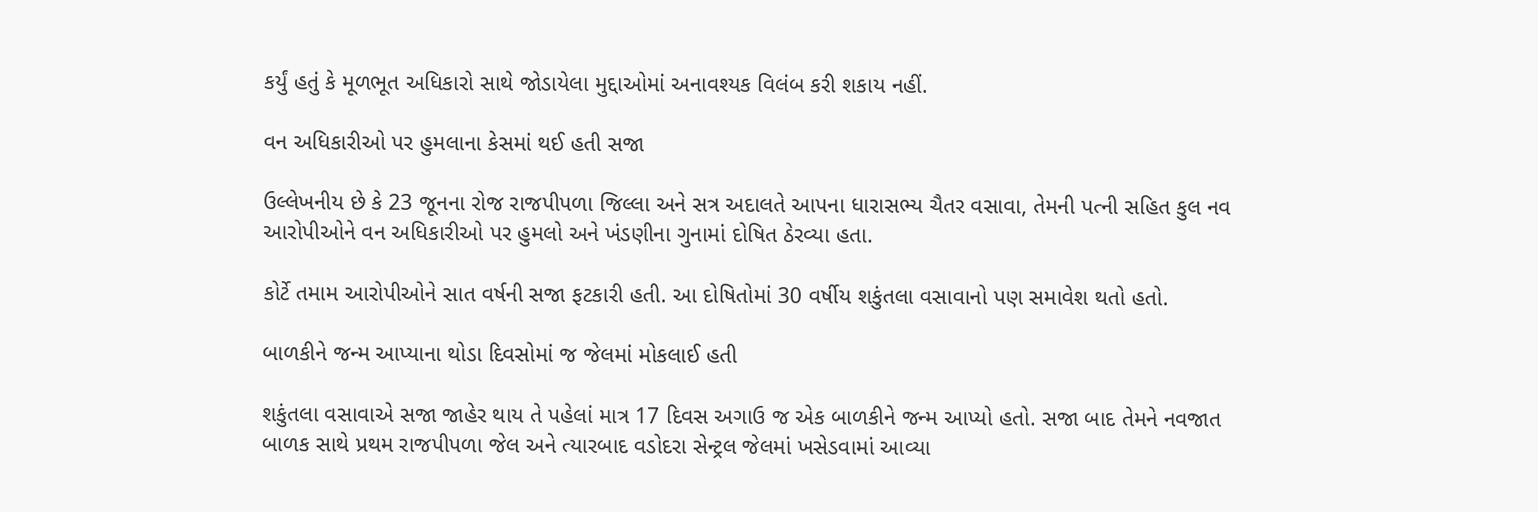કર્યું હતું કે મૂળભૂત અધિકારો સાથે જોડાયેલા મુદ્દાઓમાં અનાવશ્યક વિલંબ કરી શકાય નહીં.

વન અધિકારીઓ પર હુમલાના કેસમાં થઈ હતી સજા

ઉલ્લેખનીય છે કે 23 જૂનના રોજ રાજપીપળા જિલ્લા અને સત્ર અદાલતે આપના ધારાસભ્ય ચૈતર વસાવા, તેમની પત્ની સહિત કુલ નવ આરોપીઓને વન અધિકારીઓ પર હુમલો અને ખંડણીના ગુનામાં દોષિત ઠેરવ્યા હતા.

કોર્ટે તમામ આરોપીઓને સાત વર્ષની સજા ફટકારી હતી. આ દોષિતોમાં 30 વર્ષીય શકુંતલા વસાવાનો પણ સમાવેશ થતો હતો.

બાળકીને જન્મ આપ્યાના થોડા દિવસોમાં જ જેલમાં મોકલાઈ હતી

શકુંતલા વસાવાએ સજા જાહેર થાય તે પહેલાં માત્ર 17 દિવસ અગાઉ જ એક બાળકીને જન્મ આપ્યો હતો. સજા બાદ તેમને નવજાત બાળક સાથે પ્રથમ રાજપીપળા જેલ અને ત્યારબાદ વડોદરા સેન્ટ્રલ જેલમાં ખસેડવામાં આવ્યા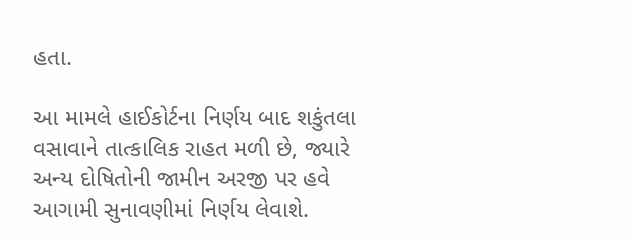હતા.

આ મામલે હાઈકોર્ટના નિર્ણય બાદ શકુંતલા વસાવાને તાત્કાલિક રાહત મળી છે, જ્યારે અન્ય દોષિતોની જામીન અરજી પર હવે આગામી સુનાવણીમાં નિર્ણય લેવાશે.